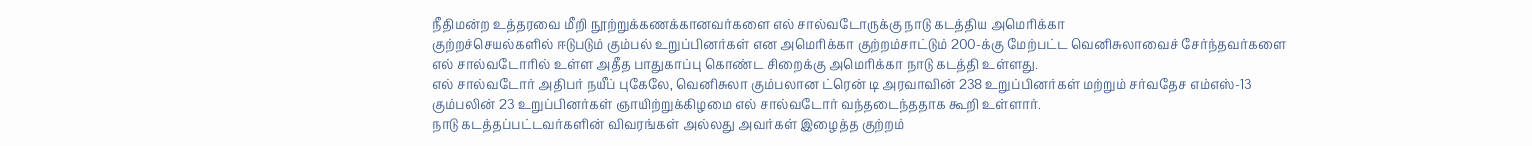நீதிமன்ற உத்தரவை மீறி நூற்றுக்கணக்கானவர்களை எல் சால்வடோருக்கு நாடு கடத்திய அமெரிக்கா
குற்றச்செயல்களில் ஈடுபடும் கும்பல் உறுப்பினர்கள் என அமெரிக்கா குற்றம்சாட்டும் 200-க்கு மேற்பட்ட வெனிசுலாவைச் சேர்ந்தவர்களை எல் சால்வடோரில் உள்ள அதீத பாதுகாப்பு கொண்ட சிறைக்கு அமெரிக்கா நாடு கடத்தி உள்ளது.
எல் சால்வடோர் அதிபர் நயீப் புகேலே, வெனிசுலா கும்பலான ட்ரென் டி அரவாவின் 238 உறுப்பினர்கள் மற்றும் சர்வதேச எம்எஸ்-13 கும்பலின் 23 உறுப்பினர்கள் ஞாயிற்றுக்கிழமை எல் சால்வடோர் வந்தடைந்ததாக கூறி உள்ளார்.
நாடு கடத்தப்பட்டவர்களின் விவரங்கள் அல்லது அவர்கள் இழைத்த குற்றம்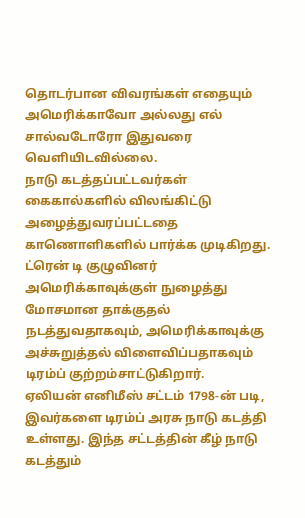தொடர்பான விவரங்கள் எதையும் அமெரிக்காவோ அல்லது எல் சால்வடோரோ இதுவரை வெளியிடவில்லை.
நாடு கடத்தப்பட்டவர்கள் கைகால்களில் விலங்கிட்டு அழைத்துவரப்பட்டதை காணொளிகளில் பார்க்க முடிகிறது.
ட்ரென் டி குழுவினர் அமெரிக்காவுக்குள் நுழைத்து மோசமான தாக்குதல் நடத்துவதாகவும், அமெரிக்காவுக்கு அச்சுறுத்தல் விளைவிப்பதாகவும் டிரம்ப் குற்றம்சாட்டுகிறார்.
ஏலியன் எனிமீஸ் சட்டம் 1798-ன் படி, இவர்களை டிரம்ப் அரசு நாடு கடத்தி உள்ளது. இந்த சட்டத்தின் கீழ் நாடு கடத்தும்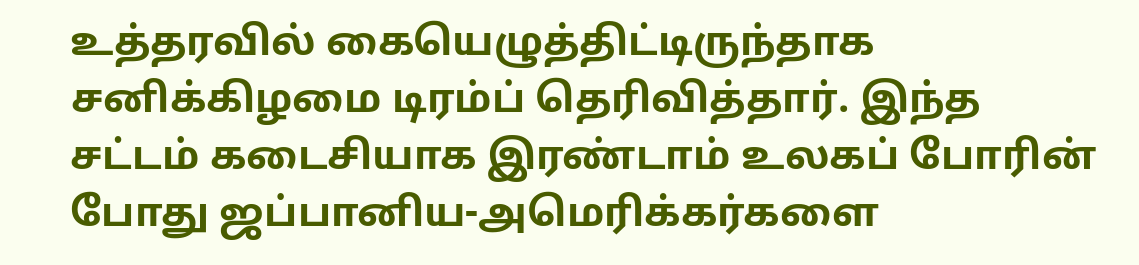உத்தரவில் கையெழுத்திட்டிருந்தாக சனிக்கிழமை டிரம்ப் தெரிவித்தார். இந்த சட்டம் கடைசியாக இரண்டாம் உலகப் போரின் போது ஜப்பானிய-அமெரிக்கர்களை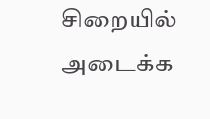சிறையில் அடைக்க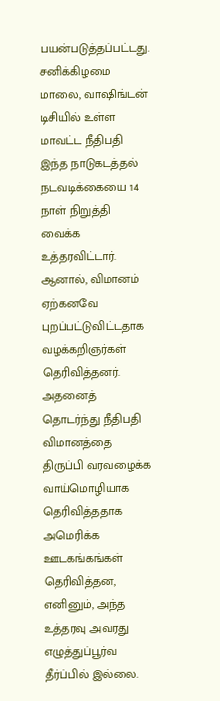பயன்படுத்தப்பட்டது.
சனிக்கிழமை மாலை, வாஷிங்டன் டிசியில் உள்ள மாவட்ட நீதிபதி இந்த நாடுகடத்தல் நடவடிக்கையை 14 நாள் நிறுத்தி வைக்க உத்தரவிட்டார். ஆனால், விமானம் ஏற்கனவே புறப்பட்டுவிட்டதாக வழக்கறிஞர்கள் தெரிவித்தனர். அதனைத் தொடர்ந்து நீதிபதி விமானத்தை திருப்பி வரவழைக்க வாய்மொழியாக தெரிவித்ததாக அமெரிக்க ஊடகங்கங்கள் தெரிவித்தன, எனினும், அந்த உத்தரவு அவரது எழுத்துப்பூர்வ தீர்ப்பில் இல்லை.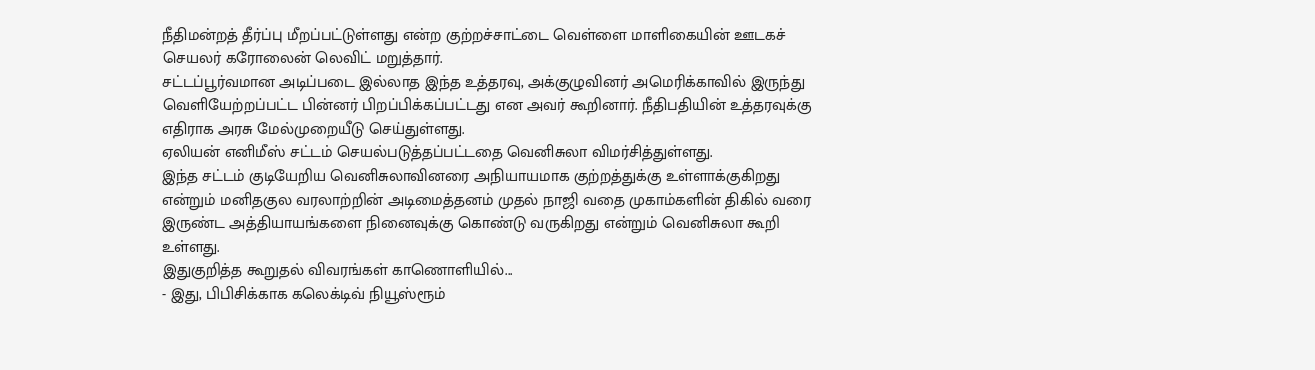நீதிமன்றத் தீர்ப்பு மீறப்பட்டுள்ளது என்ற குற்றச்சாட்டை வெள்ளை மாளிகையின் ஊடகச் செயலர் கரோலைன் லெவிட் மறுத்தார்.
சட்டப்பூர்வமான அடிப்படை இல்லாத இந்த உத்தரவு, அக்குழுவினர் அமெரிக்காவில் இருந்து வெளியேற்றப்பட்ட பின்னர் பிறப்பிக்கப்பட்டது என அவர் கூறினார். நீதிபதியின் உத்தரவுக்கு எதிராக அரசு மேல்முறையீடு செய்துள்ளது.
ஏலியன் எனிமீஸ் சட்டம் செயல்படுத்தப்பட்டதை வெனிசுலா விமர்சித்துள்ளது.
இந்த சட்டம் குடியேறிய வெனிசுலாவினரை அநியாயமாக குற்றத்துக்கு உள்ளாக்குகிறது என்றும் மனிதகுல வரலாற்றின் அடிமைத்தனம் முதல் நாஜி வதை முகாம்களின் திகில் வரை இருண்ட அத்தியாயங்களை நினைவுக்கு கொண்டு வருகிறது என்றும் வெனிசுலா கூறி உள்ளது.
இதுகுறித்த கூறுதல் விவரங்கள் காணொளியில்...
- இது, பிபிசிக்காக கலெக்டிவ் நியூஸ்ரூம்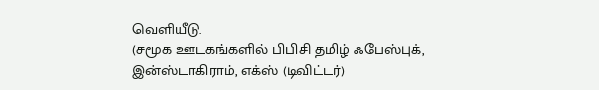வெளியீடு.
(சமூக ஊடகங்களில் பிபிசி தமிழ் ஃபேஸ்புக், இன்ஸ்டாகிராம், எக்ஸ் (டிவிட்டர்)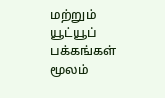மற்றும் யூட்யூப் பக்கங்கள் மூலம்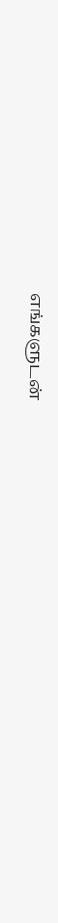எங்களுடன்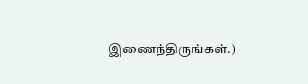இணைந்திருங்கள்.)